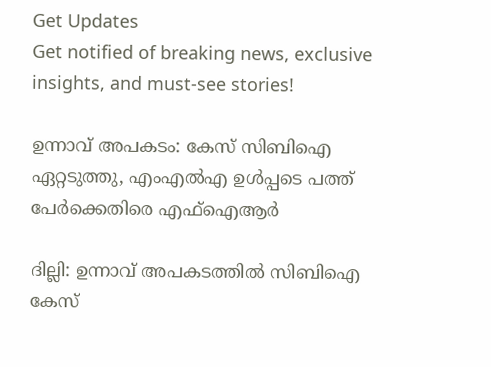Get Updates
Get notified of breaking news, exclusive insights, and must-see stories!

ഉന്നാവ് അപകടം: കേസ് സിബിഐ ഏറ്റടുത്തു, എംഎല്‍എ ഉള്‍പ്പടെ പത്ത് പേര്‍ക്കെതിരെ എഫ്ഐആര്‍

ദില്ലി: ഉന്നാവ് അപകടത്തില്‍ സിബിഐ കേസ്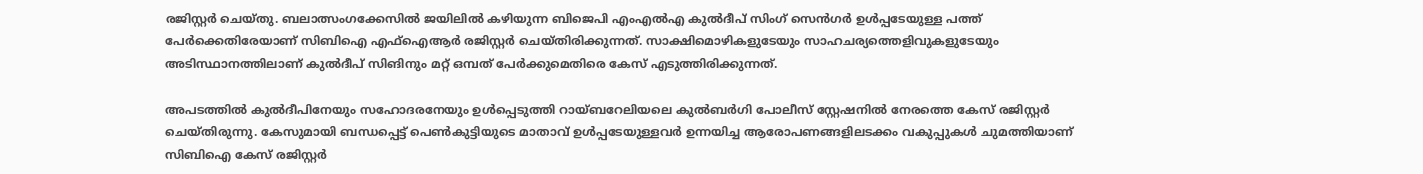രജിസ്റ്റര്‍ ചെയ്തു. ബലാത്സംഗക്കേസില്‍ ജയിലില്‍ കഴിയുന്ന ബിജെപി എംഎല്‍എ കുല്‍ദീപ് സിംഗ് സെന്‍ഗര്‍ ഉള്‍പ്പടേയുള്ള പത്ത് പേര്‍ക്കെതിരേയാണ് സിബിഐ എഫ്ഐആര്‍ രജിസ്റ്റര്‍ ചെയ്തിരിക്കുന്നത്. സാക്ഷിമൊഴികളുടേയും സാഹചര്യത്തെളിവുകളുടേയും അടിസ്ഥാനത്തിലാണ് കുല്‍ദീപ് സിങിനും മറ്റ് ഒമ്പത് പേര്‍ക്കുമെതിരെ കേസ് എടുത്തിരിക്കുന്നത്.

അപടത്തില്‍ കുല്‍ദീപിനേയും സഹോദരനേയും ഉള്‍പ്പെടുത്തി റായ്ബറേലിയലെ കുല്‍ബര്‍ഗി പോലീസ് സ്റ്റേഷനില്‍ നേരത്തെ കേസ് രജിസ്റ്റര്‍ ചെയ്തിരുന്നു. കേസുമായി ബന്ധപ്പെട്ട് പെണ്‍കുട്ടിയുടെ മാതാവ് ഉള്‍പ്പടേയുള്ളവര്‍ ഉന്നയിച്ച ആരോപണങ്ങളിലടക്കം വകുപ്പുകള്‍ ചുമത്തിയാണ് സിബിഐ കേസ് രജിസ്റ്റര്‍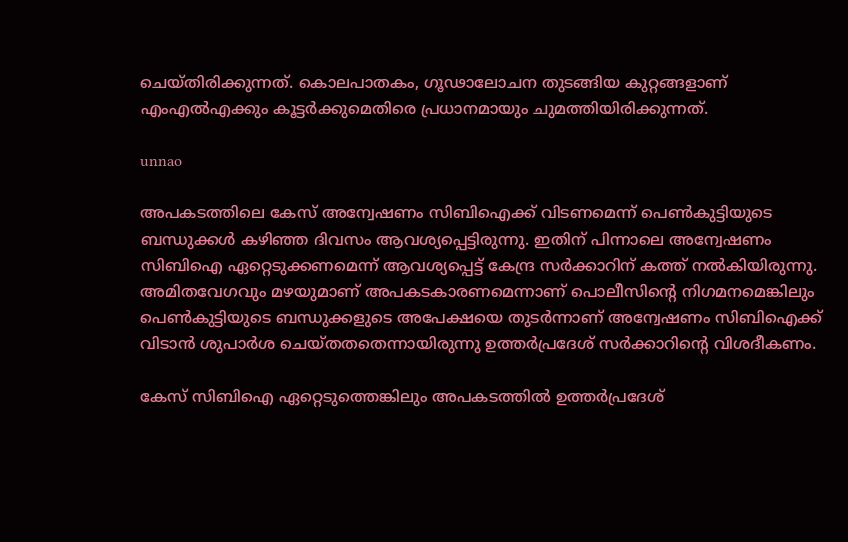ചെയ്തിരിക്കുന്നത്. കൊലപാതകം, ഗൂഢാലോചന തുടങ്ങിയ കുറ്റങ്ങളാണ് എംഎല്‍എക്കും കൂട്ടര്‍ക്കുമെതിരെ പ്രധാനമായും ചുമത്തിയിരിക്കുന്നത്.

unnao

അപകടത്തിലെ കേസ് അന്വേഷണം സിബിഐക്ക് വിടണമെന്ന് പെണ്‍കുട്ടിയുടെ ബന്ധുക്കള്‍ കഴിഞ്ഞ ദിവസം ആവശ്യപ്പെട്ടിരുന്നു. ഇതിന് പിന്നാലെ അന്വേഷണം സിബിഐ ഏറ്റെടുക്കണമെന്ന് ആവശ്യപ്പെട്ട് കേന്ദ്ര സര്‍ക്കാറിന് കത്ത് നല്‍കിയിരുന്നു. അമിതവേഗവും മഴയുമാണ് അപകടകാരണമെന്നാണ് പൊലീസിന്റെ നിഗമനമെങ്കിലും പെണ്‍കുട്ടിയുടെ ബന്ധുക്കളുടെ അപേക്ഷയെ തുടര്‍ന്നാണ് അന്വേഷണം സിബിഐക്ക് വിടാന്‍ ശുപാര്‍ശ ചെയ്തതതെന്നായിരുന്നു ഉത്തര്‍പ്രദേശ് സര്‍ക്കാറിന്‍റെ വിശദീകണം.

കേസ് സിബിഐ ഏറ്റെടുത്തെങ്കിലും അപകടത്തില്‍ ഉത്തര്‍പ്രദേശ്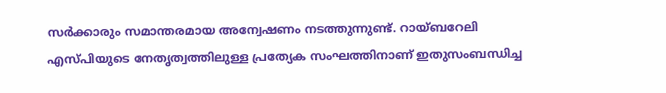സര്‍ക്കാരും സമാന്തരമായ അന്വേഷണം നടത്തുന്നുണ്ട്. റായ്ബറേലി എസ്പിയുടെ നേതൃത്വത്തിലുള്ള പ്രത്യേക സംഘത്തിനാണ് ഇതുസംബന്ധിച്ച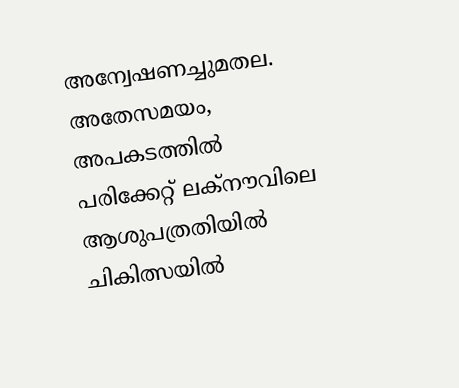അന്വേഷണച്ചുമതല. അതേസമയം, അപകടത്തില്‍ പരിക്കേറ്റ് ലക്നൗവിലെ ആശുപത്രതിയില്‍ ചികിത്സയില്‍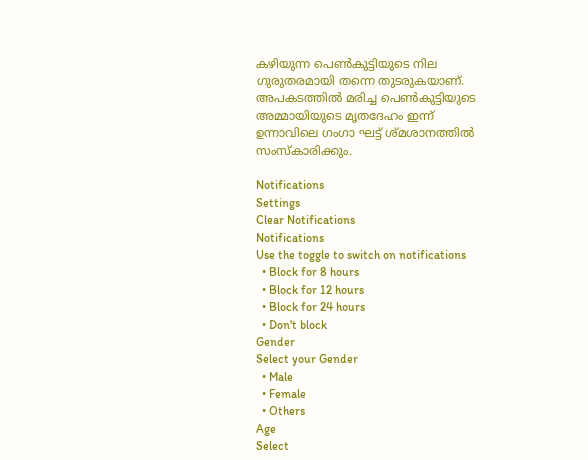കഴിയുന്ന പെൺകുട്ടിയുടെ നില ഗുരുതരമായി തന്നെ തുടരുകയാണ്. അപകടത്തില്‍ മരിച്ച പെൺകുട്ടിയുടെ അമ്മായിയുടെ മൃതദേഹം ഇന്ന് ഉന്നാവിലെ ഗംഗാ ഘട്ട് ശ്മശാനത്തില്‍ സംസ്കാരിക്കും.

Notifications
Settings
Clear Notifications
Notifications
Use the toggle to switch on notifications
  • Block for 8 hours
  • Block for 12 hours
  • Block for 24 hours
  • Don't block
Gender
Select your Gender
  • Male
  • Female
  • Others
Age
Select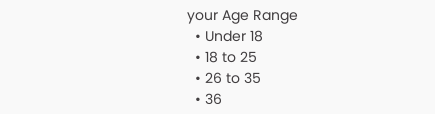your Age Range
  • Under 18
  • 18 to 25
  • 26 to 35
  • 36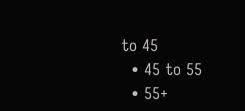to 45
  • 45 to 55
  • 55+